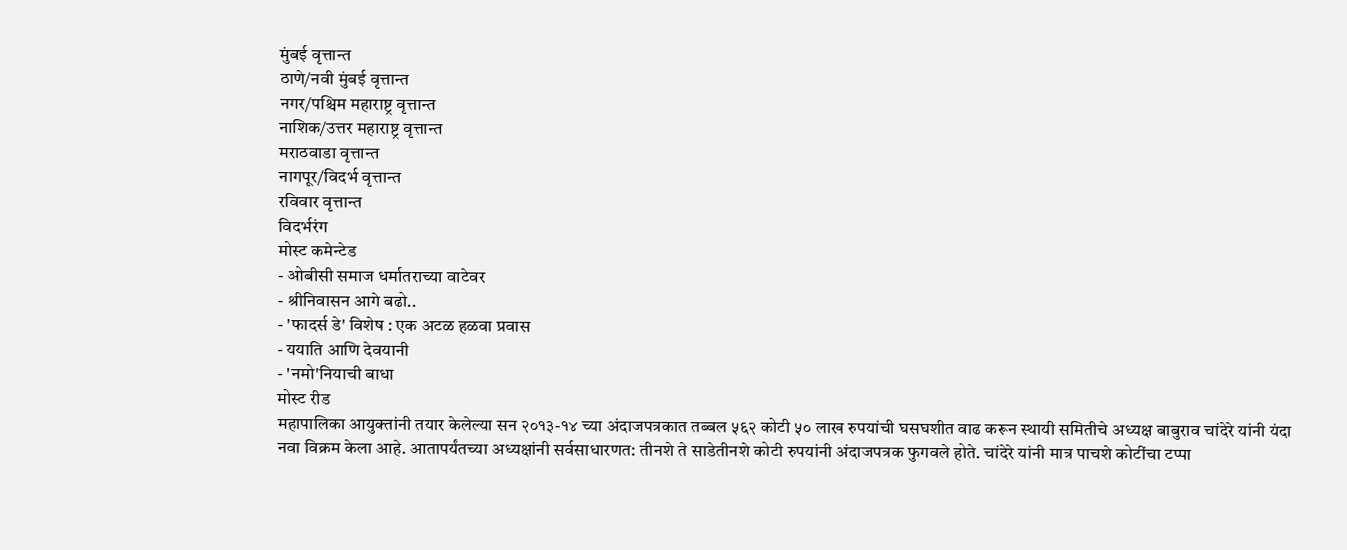मुंबई वृत्तान्त
ठाणे/नवी मुंबई वृत्तान्त
नगर/पश्चिम महाराष्ट्र वृत्तान्त
नाशिक/उत्तर महाराष्ट्र वृत्तान्त
मराठवाडा वृत्तान्त
नागपूर/विदर्भ वृत्तान्त
रविवार वृत्तान्त
विदर्भरंग
मोस्ट कमेन्टेड
- ओबीसी समाज धर्मातराच्या वाटेवर
- श्रीनिवासन आगे बढो..
- 'फादर्स डे' विशेष : एक अटळ हळवा प्रवास
- ययाति आणि देवयानी
- 'नमो'नियाची बाधा
मोस्ट रीड
महापालिका आयुक्तांनी तयार केलेल्या सन २०१३-१४ च्या अंदाजपत्रकात तब्बल ५६२ कोटी ५० लाख रुपयांची घसघशीत वाढ करून स्थायी समितीचे अध्यक्ष बाबुराव चांदेरे यांनी यंदा नवा विक्रम केला आहे. आतापर्यंतच्या अध्यक्षांनी सर्वसाधारणत: तीनशे ते साडेतीनशे कोटी रुपयांनी अंदाजपत्रक फुगवले होते. चांदेरे यांनी मात्र पाचशे कोटींचा टप्पा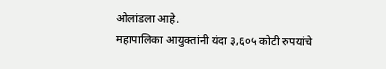ओलांडला आहे.
महापालिका आयुक्तांनी यंदा ३,६०५ कोटी रुपयांचे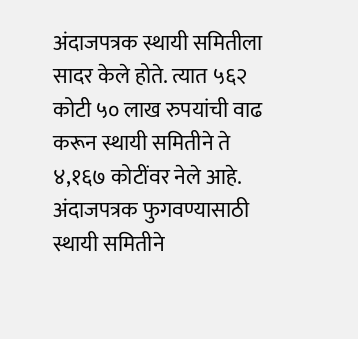अंदाजपत्रक स्थायी समितीला सादर केले होते. त्यात ५६२ कोटी ५० लाख रुपयांची वाढ करून स्थायी समितीने ते ४,१६७ कोटींवर नेले आहे. अंदाजपत्रक फुगवण्यासाठी स्थायी समितीने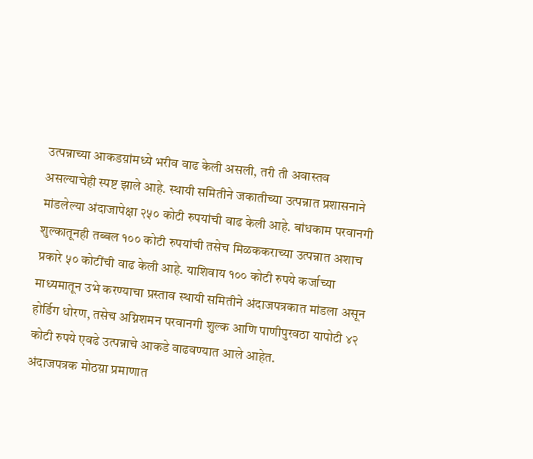उत्पन्नाच्या आकडय़ांमध्ये भरीव वाढ केली असली, तरी ती अवास्तव असल्याचेही स्पष्ट झाले आहे. स्थायी समितीने जकातीच्या उत्पन्नात प्रशासनाने मांडलेल्या अंदाजापेक्षा २५० कोटी रुपयांची वाढ केली आहे. बांधकाम परवानगी शुल्कातूनही तब्बल १०० कोटी रुपयांची तसेच मिळककराच्या उत्पन्नात अशाच प्रकारे ५० कोटींची वाढ केली आहे. याशिवाय १०० कोटी रुपये कर्जाच्या माध्यमातून उभे करण्याचा प्रस्ताव स्थायी समितीने अंदाजपत्रकात मांडला असून होर्डिग धोरण, तसेच अग्निशमन परवानगी शुल्क आणि पाणीपुरवठा यापोटी ४२ कोटी रुपये एवढे उत्पन्नाचे आकडे वाढवण्यात आले आहेत.
अंदाजपत्रक मोठय़ा प्रमाणात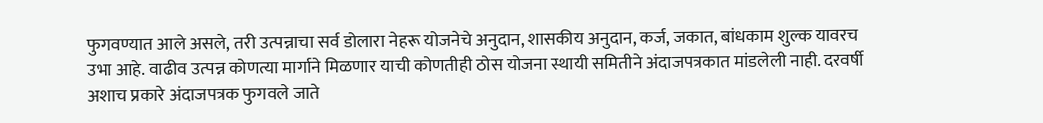फुगवण्यात आले असले, तरी उत्पन्नाचा सर्व डोलारा नेहरू योजनेचे अनुदान, शासकीय अनुदान, कर्ज, जकात, बांधकाम शुल्क यावरच उभा आहे. वाढीव उत्पन्न कोणत्या मार्गाने मिळणार याची कोणतीही ठोस योजना स्थायी समितीने अंदाजपत्रकात मांडलेली नाही. दरवर्षी अशाच प्रकारे अंदाजपत्रक फुगवले जाते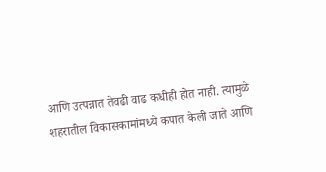आणि उत्पन्नात तेवढी वाढ कधीही होत नाही. त्यामुळे शहरातील विकासकामांमध्ये कपात केली जाते आणि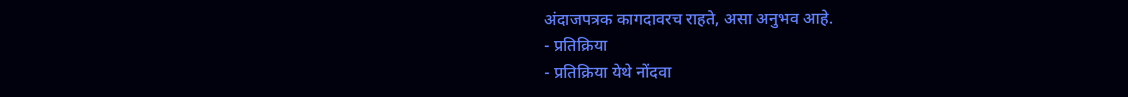अंदाजपत्रक कागदावरच राहते, असा अनुभव आहे.
- प्रतिक्रिया
- प्रतिक्रिया येथे नोंदवा